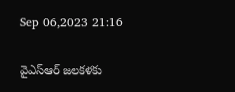Sep 06,2023 21:16

వైఎస్‌ఆర్‌ జలకళకు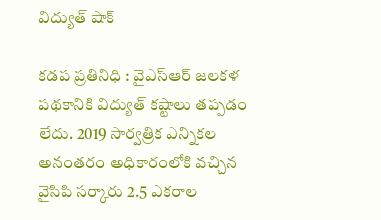విద్యుత్‌ షాక్‌

కడప ప్రతినిధి : వైఎస్‌ఆర్‌ జలకళ పథకానికి విద్యుత్‌ కష్టాలు తప్పడం లేదు. 2019 సార్వత్రిక ఎన్నికల అనంతరం అధికారంలోకి వచ్చిన వైసిపి సర్కారు 2.5 ఎకరాల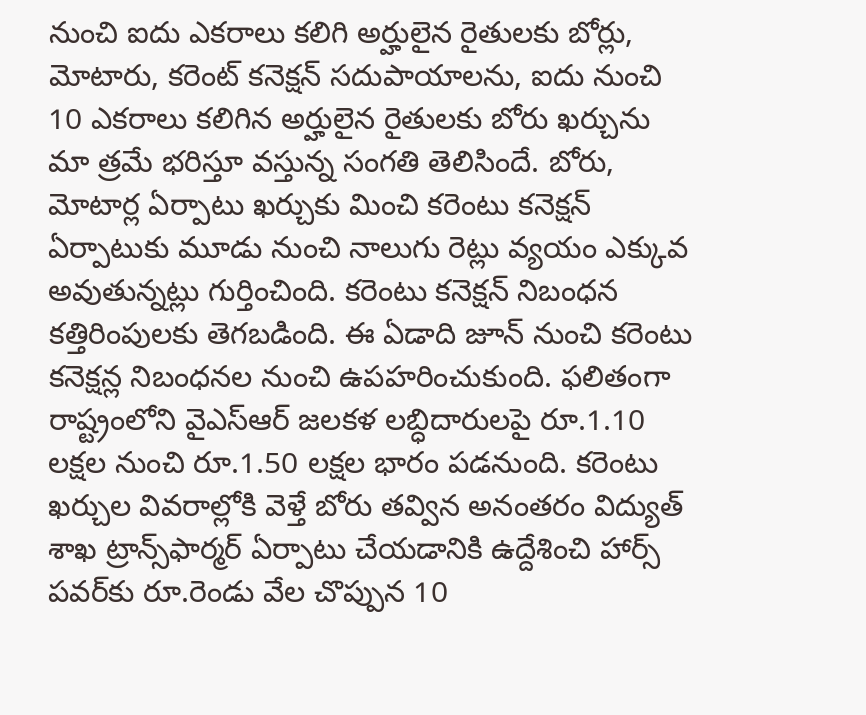నుంచి ఐదు ఎకరాలు కలిగి అర్హులైన రైతులకు బోర్లు, మోటారు, కరెంట్‌ కనెక్షన్‌ సదుపాయాలను, ఐదు నుంచి 10 ఎకరాలు కలిగిన అర్హులైన రైతులకు బోరు ఖర్చును మా త్రమే భరిస్తూ వస్తున్న సంగతి తెలిసిందే. బోరు, మోటార్ల ఏర్పాటు ఖర్చుకు మించి కరెంటు కనెక్షన్‌ ఏర్పాటుకు మూడు నుంచి నాలుగు రెట్లు వ్యయం ఎక్కువ అవుతున్నట్లు గుర్తించింది. కరెంటు కనెక్షన్‌ నిబంధన కత్తిరింపులకు తెగబడింది. ఈ ఏడాది జూన్‌ నుంచి కరెంటు కనెక్షన్ల నిబంధనల నుంచి ఉపహరించుకుంది. ఫలితంగా రాష్ట్రంలోని వైఎస్‌ఆర్‌ జలకళ లబ్ధిదారులపై రూ.1.10 లక్షల నుంచి రూ.1.50 లక్షల భారం పడనుంది. కరెంటు ఖర్చుల వివరాల్లోకి వెళ్తే బోరు తవ్విన అనంతరం విద్యుత్‌ శాఖ ట్రాన్స్‌ఫార్మర్‌ ఏర్పాటు చేయడానికి ఉద్దేశించి హార్స్‌ పవర్‌కు రూ.రెండు వేల చొప్పున 10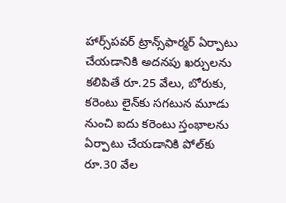హార్స్‌పవర్‌ ట్రాన్స్‌ఫార్మర్‌ ఏర్పాటు చేయడానికి అదనపు ఖర్చులను కలిపితే రూ.25 వేలు, బోరుకు, కరెంటు లైన్‌కు సగటున మూడు నుంచి ఐదు కరెంటు స్తంభాలను ఏర్పాటు చేయడానికి పోల్‌కు రూ.30 వేల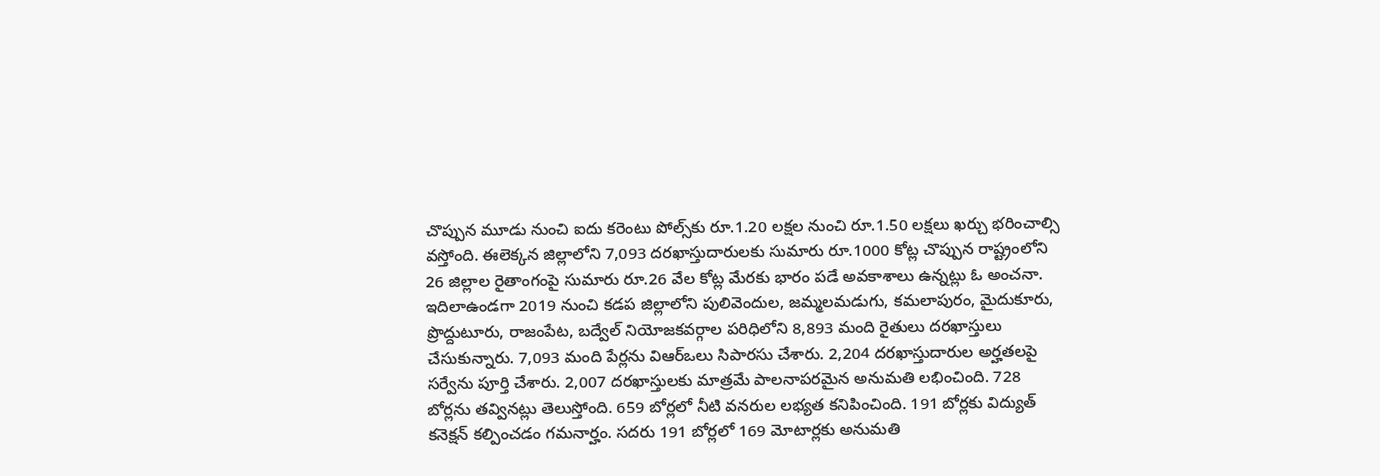చొప్పున మూడు నుంచి ఐదు కరెంటు పోల్స్‌కు రూ.1.20 లక్షల నుంచి రూ.1.50 లక్షలు ఖర్చు భరించాల్సి వస్తోంది. ఈలెక్కన జిల్లాలోని 7,093 దరఖాస్తుదారులకు సుమారు రూ.1000 కోట్ల చొప్పున రాష్ట్రంలోని 26 జిల్లాల రైతాంగంపై సుమారు రూ.26 వేల కోట్ల మేరకు భారం పడే అవకాశాలు ఉన్నట్లు ఓ అంచనా. ఇదిలాఉండగా 2019 నుంచి కడప జిల్లాలోని పులివెందుల, జమ్మలమడుగు, కమలాపురం, మైదుకూరు, ప్రొద్దుటూరు, రాజంపేట, బద్వేల్‌ నియోజకవర్గాల పరిధిలోని 8,893 మంది రైతులు దరఖాస్తులు చేసుకున్నారు. 7,093 మంది పేర్లను విఆర్‌ఒలు సిపారసు చేశారు. 2,204 దరఖాస్తుదారుల అర్హతలపై సర్వేను పూర్తి చేశారు. 2,007 దరఖాస్తులకు మాత్రమే పాలనాపరమైన అనుమతి లభించింది. 728 బోర్లను తవ్వినట్లు తెలుస్తోంది. 659 బోర్లలో నీటి వనరుల లభ్యత కనిపించింది. 191 బోర్లకు విద్యుత్‌ కనెక్షన్‌ కల్పించడం గమనార్హం. సదరు 191 బోర్లలో 169 మోటార్లకు అనుమతి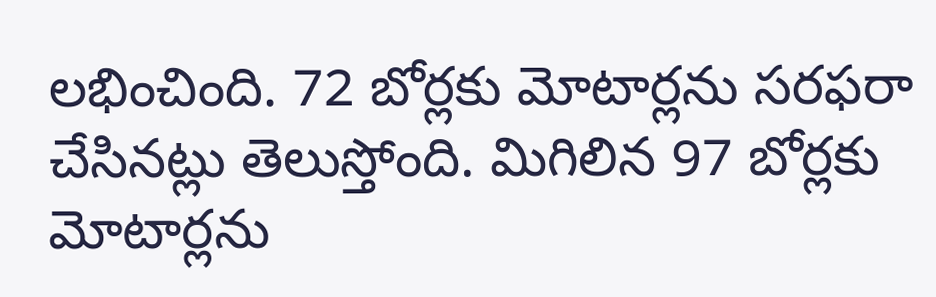లభించింది. 72 బోర్లకు మోటార్లను సరఫరా చేసినట్లు తెలుస్తోంది. మిగిలిన 97 బోర్లకు మోటార్లను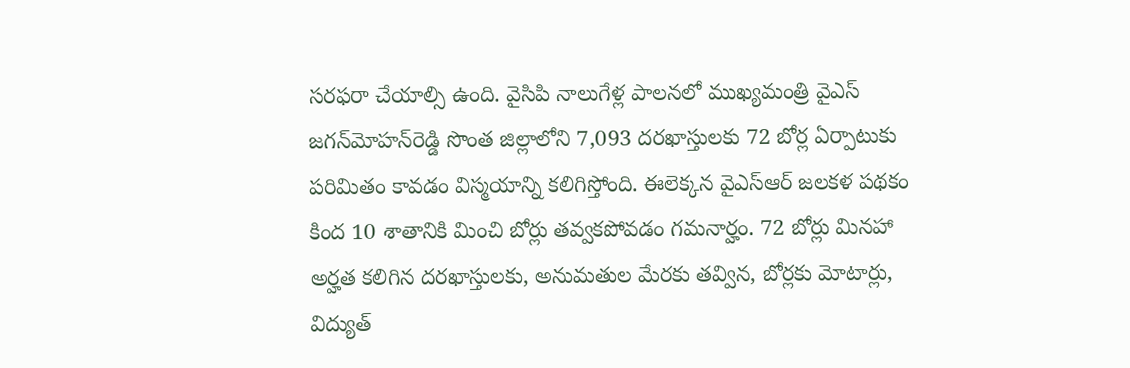సరఫరా చేయాల్సి ఉంది. వైసిపి నాలుగేళ్ల పాలనలో ముఖ్యమంత్రి వైఎస్‌ జగన్‌మోహన్‌రెడ్డి సొంత జిల్లాలోని 7,093 దరఖాస్తులకు 72 బోర్ల ఏర్పాటుకు పరిమితం కావడం విస్మయాన్ని కలిగిస్తోంది. ఈలెక్కన వైఎస్‌ఆర్‌ జలకళ పథకం కింద 10 శాతానికి మించి బోర్లు తవ్వకపోవడం గమనార్హం. 72 బోర్లు మినహా అర్హత కలిగిన దరఖాస్తులకు, అనుమతుల మేరకు తవ్విన, బోర్లకు మోటార్లు, విద్యుత్‌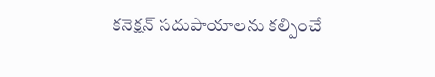కనెక్షన్‌ సదుపాయాలను కల్పించే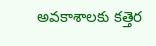అవకాశాలకు కత్తెర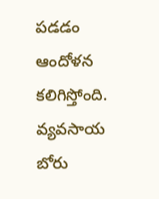పడడం ఆందోళన కలిగిస్తోంది. వ్యవసాయ బోరు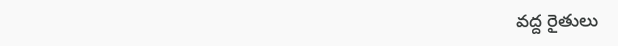వద్ద రైతులు